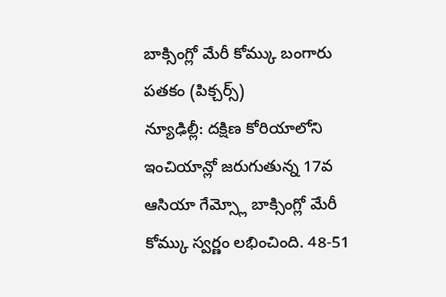బాక్సింగ్లో మేరీ కోమ్కు బంగారు పతకం (పిక్చర్స్)
న్యూఢిల్లీ: దక్షిణ కోరియాలోని ఇంచియాన్లో జరుగుతున్న 17వ ఆసియా గేమ్స్లో బాక్సింగ్లో మేరీ కోమ్కు స్వర్ణం లభించింది. 48-51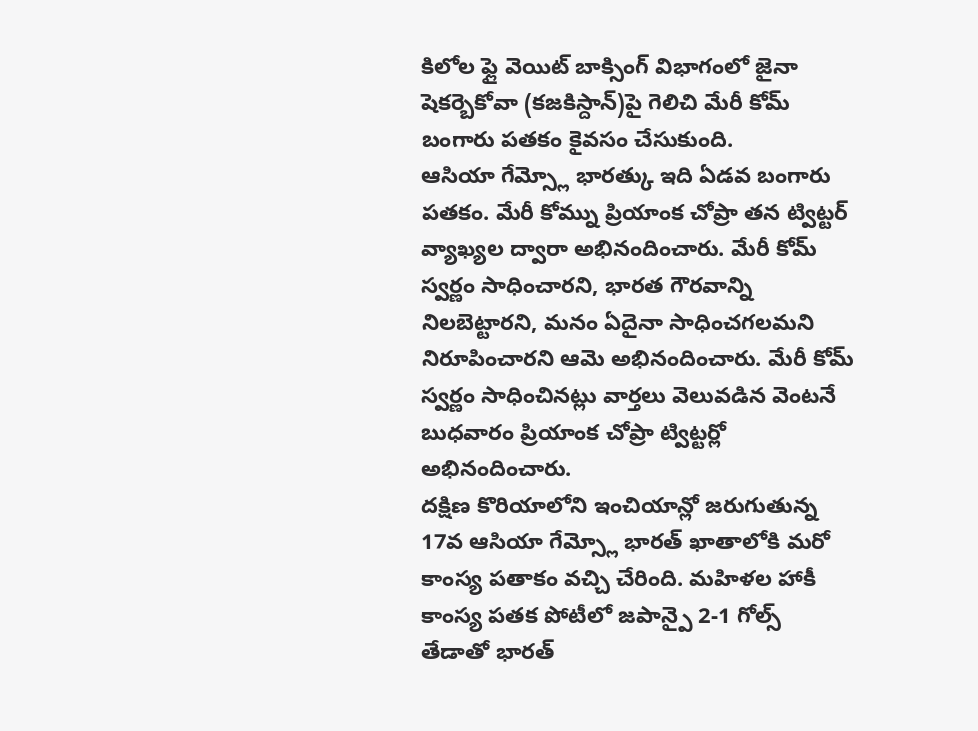కిలోల ఫ్లై వెయిట్ బాక్సింగ్ విభాగంలో జైనా షెకర్బెకోవా (కజకిస్దాన్)పై గెలిచి మేరీ కోమ్ బంగారు పతకం కైవసం చేసుకుంది.
ఆసియా గేమ్స్లో భారత్కు ఇది ఏడవ బంగారు పతకం. మేరీ కోమ్ను ప్రియాంక చోప్రా తన ట్విట్టర్ వ్యాఖ్యల ద్వారా అభినందించారు. మేరీ కోమ్ స్వర్ణం సాధించారని, భారత గౌరవాన్ని నిలబెట్టారని, మనం ఏదైనా సాధించగలమని నిరూపించారని ఆమె అభినందించారు. మేరీ కోమ్ స్వర్ణం సాధించినట్లు వార్తలు వెలువడిన వెంటనే బుధవారం ప్రియాంక చోప్రా ట్విట్టర్లో అభినందించారు.
దక్షిణ కొరియాలోని ఇంచియాన్లో జరుగుతున్న 17వ ఆసియా గేమ్స్లో భారత్ ఖాతాలోకి మరో కాంస్య పతాకం వచ్చి చేరింది. మహిళల హాకీ కాంస్య పతక పోటీలో జపాన్పై 2-1 గోల్స్ తేడాతో భారత్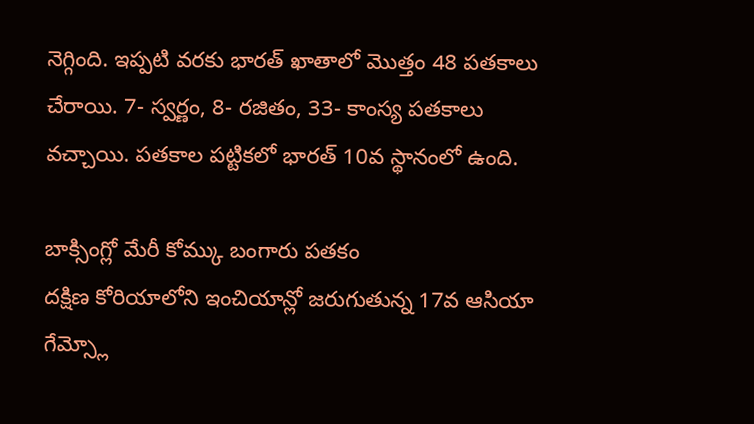నెగ్గింది. ఇప్పటి వరకు భారత్ ఖాతాలో మొత్తం 48 పతకాలు చేరాయి. 7- స్వర్ణం, 8- రజితం, 33- కాంస్య పతకాలు వచ్చాయి. పతకాల పట్టికలో భారత్ 10వ స్థానంలో ఉంది.

బాక్సింగ్లో మేరీ కోమ్కు బంగారు పతకం
దక్షిణ కోరియాలోని ఇంచియాన్లో జరుగుతున్న 17వ ఆసియా గేమ్స్లో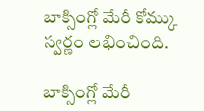బాక్సింగ్లో మేరీ కోమ్కు స్వర్ణం లభించింది.

బాక్సింగ్లో మేరీ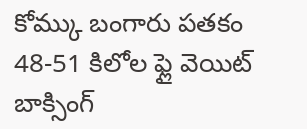కోమ్కు బంగారు పతకం
48-51 కిలోల ఫ్లై వెయిట్ బాక్సింగ్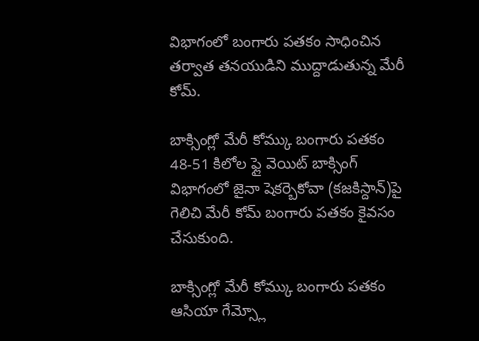విభాగంలో బంగారు పతకం సాధించిన తర్వాత తనయుడిని ముద్దాడుతున్న మేరీ కోమ్.

బాక్సింగ్లో మేరీ కోమ్కు బంగారు పతకం
48-51 కిలోల ఫ్లై వెయిట్ బాక్సింగ్ విభాగంలో జైనా షెకర్బెకోవా (కజకిస్దాన్)పై గెలిచి మేరీ కోమ్ బంగారు పతకం కైవసం చేసుకుంది.

బాక్సింగ్లో మేరీ కోమ్కు బంగారు పతకం
ఆసియా గేమ్స్లో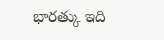భారత్కు ఇది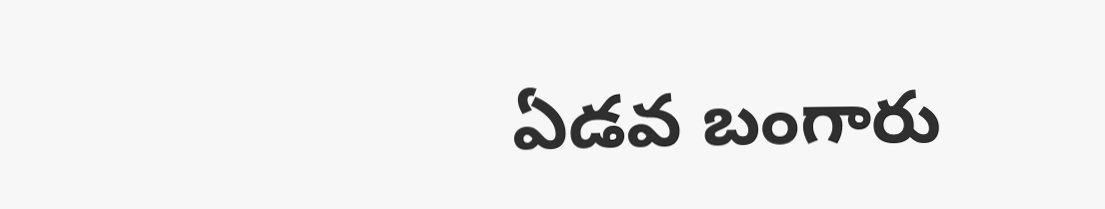ఏడవ బంగారు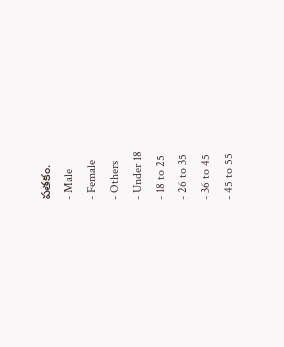పతకం.
- Male
- Female
- Others
- Under 18
- 18 to 25
- 26 to 35
- 36 to 45
- 45 to 55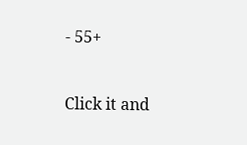- 55+


Click it and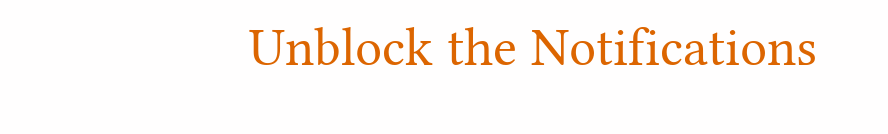Unblock the Notifications